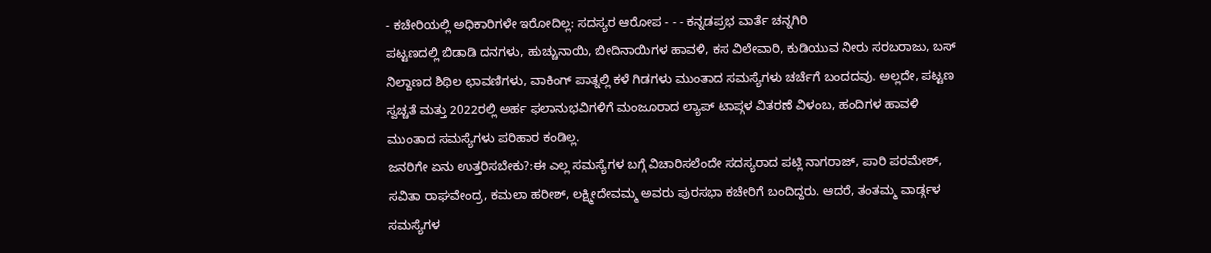- ಕಚೇರಿಯಲ್ಲಿ ಅಧಿಕಾರಿಗಳೇ ಇರೋದಿಲ್ಲ: ಸದಸ್ಯರ ಆರೋಪ - - - ಕನ್ನಡಪ್ರಭ ವಾರ್ತೆ ಚನ್ನಗಿರಿ
ಪಟ್ಟಣದಲ್ಲಿ ಬಿಡಾಡಿ ದನಗಳು, ಹುಚ್ಚುನಾಯಿ, ಬೀದಿನಾಯಿಗಳ ಹಾವಳಿ, ಕಸ ವಿಲೇವಾರಿ, ಕುಡಿಯುವ ನೀರು ಸರಬರಾಜು, ಬಸ್ ನಿಲ್ದಾಣದ ಶಿಥಿಲ ಛಾವಣಿಗಳು, ವಾಕಿಂಗ್ ಪಾತ್ನಲ್ಲಿ ಕಳೆ ಗಿಡಗಳು ಮುಂತಾದ ಸಮಸ್ಯೆಗಳು ಚರ್ಚೆಗೆ ಬಂದದವು. ಅಲ್ಲದೇ, ಪಟ್ಟಣ ಸ್ವಚ್ಚತೆ ಮತ್ತು 2022ರಲ್ಲಿ ಅರ್ಹ ಫಲಾನುಭವಿಗಳಿಗೆ ಮಂಜೂರಾದ ಲ್ಯಾಪ್ ಟಾಪ್ಗಳ ವಿತರಣೆ ವಿಳಂಬ, ಹಂದಿಗಳ ಹಾವಳಿ ಮುಂತಾದ ಸಮಸ್ಯೆಗಳು ಪರಿಹಾರ ಕಂಡಿಲ್ಲ.
ಜನರಿಗೇ ಏನು ಉತ್ತರಿಸಬೇಕು?:ಈ ಎಲ್ಲ ಸಮಸ್ಯೆಗಳ ಬಗ್ಗೆ ವಿಚಾರಿಸಲೆಂದೇ ಸದಸ್ಯರಾದ ಪಟ್ಲಿ ನಾಗರಾಜ್, ಪಾರಿ ಪರಮೇಶ್, ಸವಿತಾ ರಾಘವೇಂದ್ರ, ಕಮಲಾ ಹರೀಶ್, ಲಕ್ಷ್ಮೀದೇವಮ್ಮ ಅವರು ಪುರಸಭಾ ಕಚೇರಿಗೆ ಬಂದಿದ್ದರು. ಆದರೆ, ತಂತಮ್ಮ ವಾರ್ಡ್ಗಳ ಸಮಸ್ಯೆಗಳ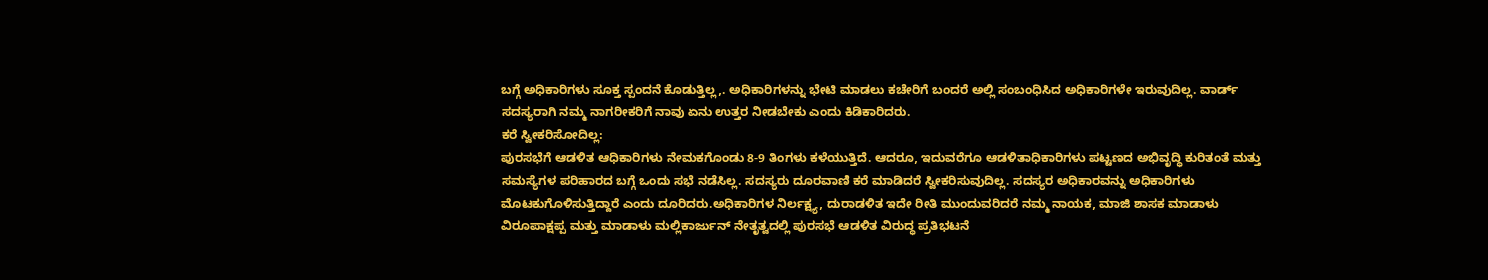ಬಗ್ಗೆ ಅಧಿಕಾರಿಗಳು ಸೂಕ್ತ ಸ್ಪಂದನೆ ಕೊಡುತ್ತಿಲ್ಲ,. ಅಧಿಕಾರಿಗಳನ್ನು ಭೇಟಿ ಮಾಡಲು ಕಚೇರಿಗೆ ಬಂದರೆ ಅಲ್ಲಿ ಸಂಬಂಧಿಸಿದ ಅಧಿಕಾರಿಗಳೇ ಇರುವುದಿಲ್ಲ. ವಾರ್ಡ್ ಸದಸ್ಯರಾಗಿ ನಮ್ಮ ನಾಗರೀಕರಿಗೆ ನಾವು ಏನು ಉತ್ತರ ನೀಡಬೇಕು ಎಂದು ಕಿಡಿಕಾರಿದರು.
ಕರೆ ಸ್ವೀಕರಿಸೋದಿಲ್ಲ:
ಪುರಸಭೆಗೆ ಆಡಳಿತ ಆಧಿಕಾರಿಗಳು ನೇಮಕಗೊಂಡು 8-9 ತಿಂಗಳು ಕಳೆಯುತ್ತಿದೆ. ಆದರೂ, ಇದುವರೆಗೂ ಆಡಳಿತಾಧಿಕಾರಿಗಳು ಪಟ್ಟಣದ ಅಭಿವೃದ್ಧಿ ಕುರಿತಂತೆ ಮತ್ತು ಸಮಸ್ಯೆಗಳ ಪರಿಹಾರದ ಬಗ್ಗೆ ಒಂದು ಸಭೆ ನಡೆಸಿಲ್ಲ. ಸದಸ್ಯರು ದೂರವಾಣಿ ಕರೆ ಮಾಡಿದರೆ ಸ್ವೀಕರಿಸುವುದಿಲ್ಲ. ಸದಸ್ಯರ ಅಧಿಕಾರವನ್ನು ಅಧಿಕಾರಿಗಳು ಮೊಟಕುಗೊಳಿಸುತ್ತಿದ್ದಾರೆ ಎಂದು ದೂರಿದರು.ಅಧಿಕಾರಿಗಳ ನಿರ್ಲಕ್ಷ್ಯ, ದುರಾಡಳಿತ ಇದೇ ರೀತಿ ಮುಂದುವರಿದರೆ ನಮ್ಮ ನಾಯಕ, ಮಾಜಿ ಶಾಸಕ ಮಾಡಾಳು ವಿರೂಪಾಕ್ಷಪ್ಪ ಮತ್ತು ಮಾಡಾಳು ಮಲ್ಲಿಕಾರ್ಜುನ್ ನೇತೃತ್ವದಲ್ಲಿ ಪುರಸಭೆ ಆಡಳಿತ ವಿರುದ್ಧ ಪ್ರತಿಭಟನೆ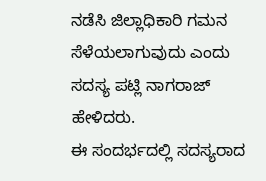ನಡೆಸಿ ಜಿಲ್ಲಾಧಿಕಾರಿ ಗಮನ ಸೆಳೆಯಲಾಗುವುದು ಎಂದು ಸದಸ್ಯ ಪಟ್ಲಿ ನಾಗರಾಜ್ ಹೇಳಿದರು.
ಈ ಸಂದರ್ಭದಲ್ಲಿ ಸದಸ್ಯರಾದ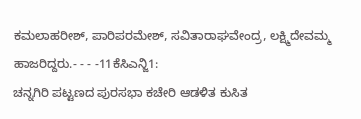ಕಮಲಾಹರೀಶ್, ಪಾರಿಪರಮೇಶ್, ಸವಿತಾರಾಘವೇಂದ್ರ, ಲಕ್ಷ್ಮಿದೇವಮ್ಮ ಹಾಜರಿದ್ದರು.- - - -11ಕೆಸಿಎನ್ಜಿ1:
ಚನ್ನಗಿರಿ ಪಟ್ಟಣದ ಪುರಸಭಾ ಕಚೇರಿ ಆಡಳಿತ ಕುಸಿತ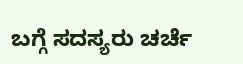ಬಗ್ಗೆ ಸದಸ್ಯರು ಚರ್ಚೆ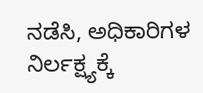ನಡೆಸಿ, ಅಧಿಕಾರಿಗಳ ನಿರ್ಲಕ್ಷ್ಯಕ್ಕೆ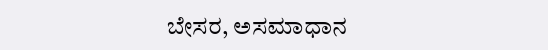ಬೇಸರ, ಅಸಮಾಧಾನ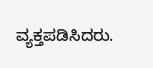ವ್ಯಕ್ತಪಡಿಸಿದರು.